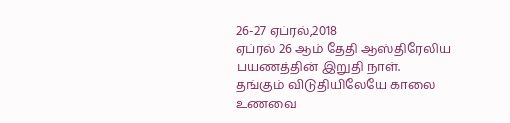26-27 ஏப்ரல்,2018
ஏப்ரல் 26 ஆம் தேதி ஆஸ்திரேலிய பயணத்தின் இறுதி நாள்.
தங்கும் விடுதியிலேயே காலை உணவை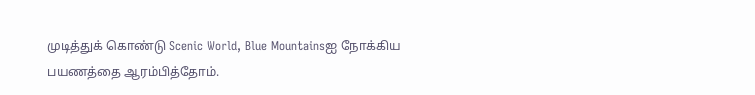முடித்துக் கொண்டு Scenic World, Blue Mountainsஐ நோக்கிய பயணத்தை ஆரம்பித்தோம்.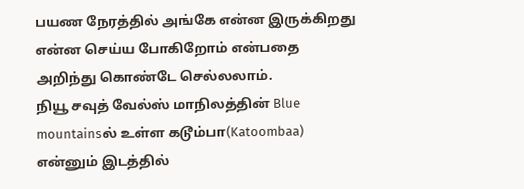பயண நேரத்தில் அங்கே என்ன இருக்கிறது என்ன செய்ய போகிறோம் என்பதை அறிந்து கொண்டே செல்லலாம்.
நியூ சவுத் வேல்ஸ் மாநிலத்தின் Blue mountainsல் உள்ள கடூம்பா(Katoombaa) என்னும் இடத்தில்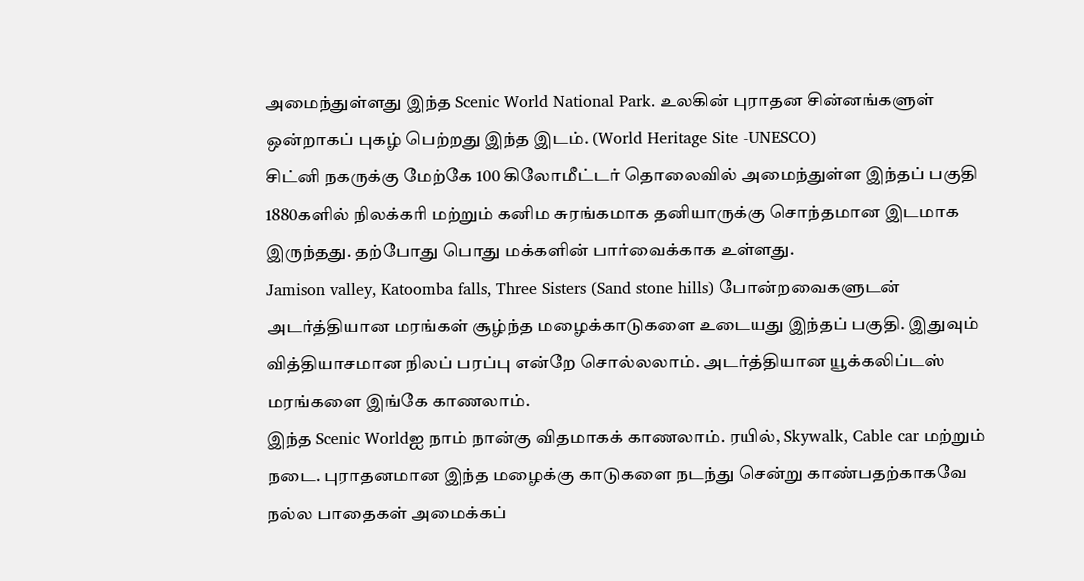அமைந்துள்ளது இந்த Scenic World National Park. உலகின் புராதன சின்னங்களுள் ஒன்றாகப் புகழ் பெற்றது இந்த இடம். (World Heritage Site -UNESCO)
சிட்னி நகருக்கு மேற்கே 100 கிலோமீட்டர் தொலைவில் அமைந்துள்ள இந்தப் பகுதி 1880களில் நிலக்கரி மற்றும் கனிம சுரங்கமாக தனியாருக்கு சொந்தமான இடமாக இருந்தது. தற்போது பொது மக்களின் பார்வைக்காக உள்ளது.
Jamison valley, Katoomba falls, Three Sisters (Sand stone hills) போன்றவைகளுடன் அடர்த்தியான மரங்கள் சூழ்ந்த மழைக்காடுகளை உடையது இந்தப் பகுதி. இதுவும் வித்தியாசமான நிலப் பரப்பு என்றே சொல்லலாம். அடர்த்தியான யூக்கலிப்டஸ் மரங்களை இங்கே காணலாம்.
இந்த Scenic Worldஐ நாம் நான்கு விதமாகக் காணலாம். ரயில், Skywalk, Cable car மற்றும் நடை. புராதனமான இந்த மழைக்கு காடுகளை நடந்து சென்று காண்பதற்காகவே நல்ல பாதைகள் அமைக்கப்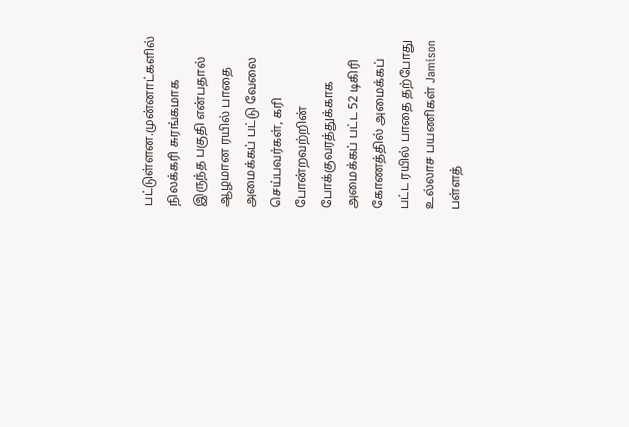பட்டுள்ளன.முன்னாட்களில் நிலக்கரி சுரங்கமாக இருந்த பகுதி என்பதால் ஆழமான ரயில் பாதை அமைக்கப் பட்டு வேலை செய்பவர்கள், கரி போன்றவற்றின் போக்குவரத்துக்காக அமைக்கப் பட்ட 52 டிகிரி கோணத்தில் அமைக்கப் பட்ட ரயில் பாதை தற்போது உல்லாச பயணிகள் Jamison பள்ளத்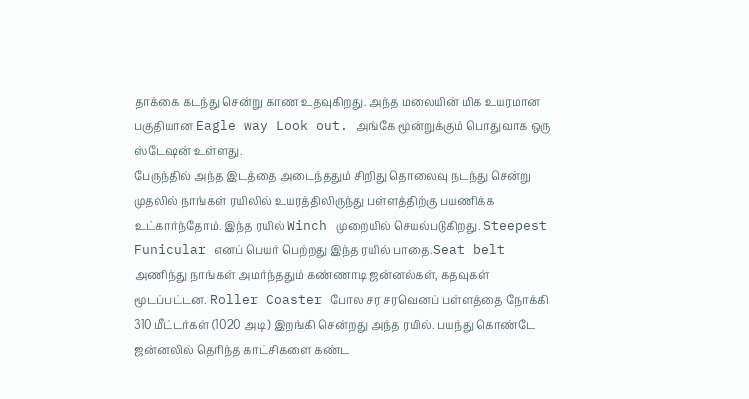தாக்கை கடந்து சென்று காண உதவுகிறது. அந்த மலையின் மிக உயரமான பகுதியான Eagle way Look out. அங்கே மூன்றுக்கும் பொதுவாக ஒரு ஸ்டேஷன் உள்ளது.
பேருந்தில் அந்த இடத்தை அடைந்ததும் சிறிது தொலைவு நடந்து சென்று முதலில் நாங்கள் ரயிலில் உயரத்திலிருந்து பள்ளத்திற்கு பயணிக்க உட்கார்ந்தோம். இந்த ரயில் Winch முறையில் செயல்படுகிறது. Steepest Funicular எனப் பெயர் பெற்றது இந்த ரயில் பாதை.Seat belt அணிந்து நாங்கள் அமர்ந்ததும் கண்ணாடி ஜன்னல்கள், கதவுகள் மூடப்பட்டன. Roller Coaster போல சர சரவெனப் பள்ளத்தை நோக்கி 310 மீட்டர்கள் (1020 அடி) இறங்கி சென்றது அந்த ரயில். பயந்து கொண்டே ஜன்னலில் தெரிந்த காட்சிகளை கண்ட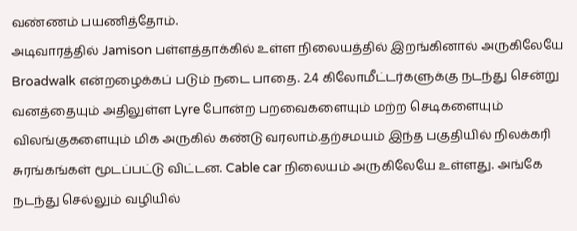வண்ணம் பயணித்தோம்.
அடிவாரத்தில் Jamison பள்ளத்தாக்கில் உள்ள நிலையத்தில் இறங்கினால் அருகிலேயே Broadwalk என்றழைக்கப் படும் நடை பாதை. 2.4 கிலோமீட்டர்களுக்கு நடந்து சென்று வனத்தையும் அதிலுள்ள Lyre போன்ற பறவைகளையும் மற்ற செடிகளையும் விலங்குகளையும் மிக அருகில் கண்டு வரலாம்.தற்சமயம் இந்த பகுதியில் நிலக்கரி சுரங்கங்கள் மூடப்பட்டு விட்டன. Cable car நிலையம் அருகிலேயே உள்ளது. அங்கே நடந்து செல்லும் வழியில்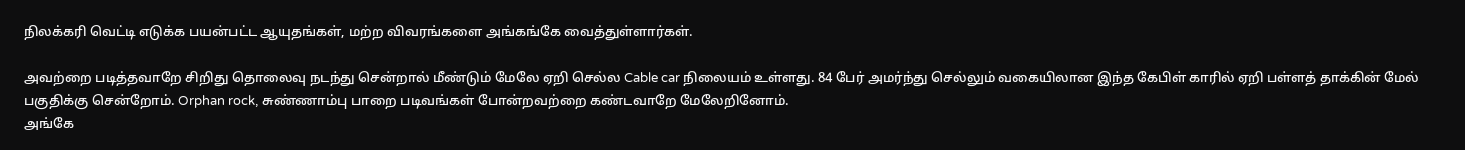நிலக்கரி வெட்டி எடுக்க பயன்பட்ட ஆயுதங்கள், மற்ற விவரங்களை அங்கங்கே வைத்துள்ளார்கள்.

அவற்றை படித்தவாறே சிறிது தொலைவு நடந்து சென்றால் மீண்டும் மேலே ஏறி செல்ல Cable car நிலையம் உள்ளது. 84 பேர் அமர்ந்து செல்லும் வகையிலான இந்த கேபிள் காரில் ஏறி பள்ளத் தாக்கின் மேல் பகுதிக்கு சென்றோம். Orphan rock, சுண்ணாம்பு பாறை படிவங்கள் போன்றவற்றை கண்டவாறே மேலேறினோம்.
அங்கே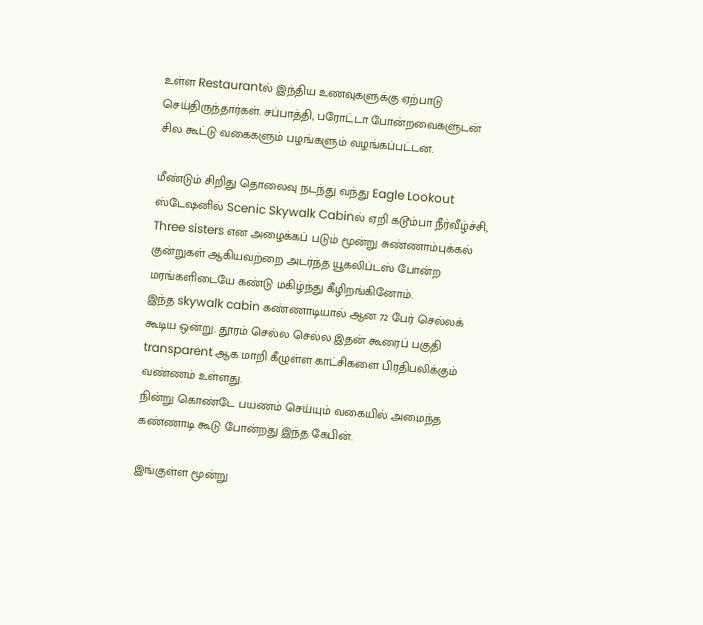உள்ள Restaurantல் இந்திய உணவுகளுக்கு ஏற்பாடு செய்திருந்தார்கள். சப்பாத்தி, பரோட்டா போன்றவைகளுடன் சில கூட்டு வகைகளும் பழங்களும் வழங்கப்பட்டன.

மீண்டும் சிறிது தொலைவு நடந்து வந்து Eagle Lookout ஸ்டேஷனில் Scenic Skywalk Cabinல் ஏறி கடூம்பா நீர்வீழ்ச்சி, Three sisters என அழைக்கப் படும் மூன்று சுண்ணாம்புக்கல் குன்றுகள் ஆகியவற்றை அடர்ந்த யூகலிப்டஸ் போன்ற மரங்களிடையே கண்டு மகிழ்ந்து கீழிறங்கினோம்.
இந்த skywalk cabin கண்ணாடியால் ஆன 72 பேர் செல்லக் கூடிய ஒன்று. தூரம் செல்ல செல்ல இதன் கூரைப் பகுதி transparent ஆக மாறி கீழுள்ள காட்சிகளை பிரதிபலிக்கும் வண்ணம் உள்ளது.
நின்று கொண்டே பயணம் செய்யும் வகையில் அமைந்த கண்ணாடி கூடு போன்றது இந்த கேபின்.

இங்குள்ள மூன்று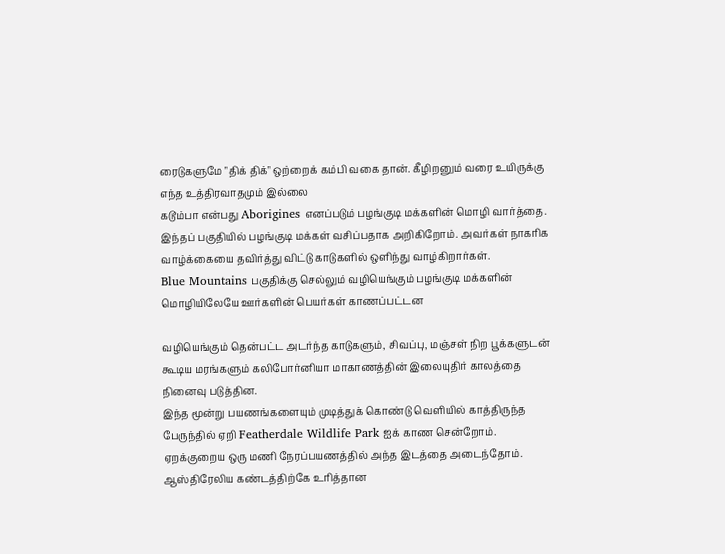ரைடுகளுமே "திக் திக்" ஒற்றைக் கம்பி வகை தான். கீழிறனும் வரை உயிருக்கு எந்த உத்திரவாதமும் இல்லை
கடூம்பா என்பது Aborigines எனப்படும் பழங்குடி மக்களின் மொழி வார்த்தை. இந்தப் பகுதியில் பழங்குடி மக்கள் வசிப்பதாக அறிகிறோம். அவர்கள் நாகரிக வாழ்க்கையை தவிர்த்து விட்டு காடுகளில் ஒளிந்து வாழ்கிறார்கள்.
Blue Mountains பகுதிக்கு செல்லும் வழியெங்கும் பழங்குடி மக்களின் மொழியிலேயே ஊர்களின் பெயர்கள் காணப்பட்டன

வழியெங்கும் தென்பட்ட அடர்ந்த காடுகளும், சிவப்பு, மஞ்சள் நிற பூக்களுடன் கூடிய மரங்களும் கலிபோர்னியா மாகாணத்தின் இலையுதிர் காலத்தை நினைவு படுத்தின.
இந்த மூன்று பயணங்களையும் முடித்துக் கொண்டு வெளியில் காத்திருந்த பேருந்தில் ஏறி Featherdale Wildlife Park ஐக் காண சென்றோம்.
ஏறக்குறைய ஒரு மணி நேரப்பயணத்தில் அந்த இடத்தை அடைந்தோம். ஆஸ்திரேலிய கண்டத்திற்கே உரித்தான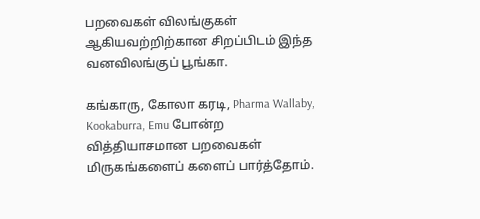பறவைகள் விலங்குகள் ஆகியவற்றிற்கான சிறப்பிடம் இந்த வனவிலங்குப் பூங்கா.

கங்காரு, கோலா கரடி, Pharma Wallaby, Kookaburra, Emu போன்ற வித்தியாசமான பறவைகள் மிருகங்களைப் களைப் பார்த்தோம்.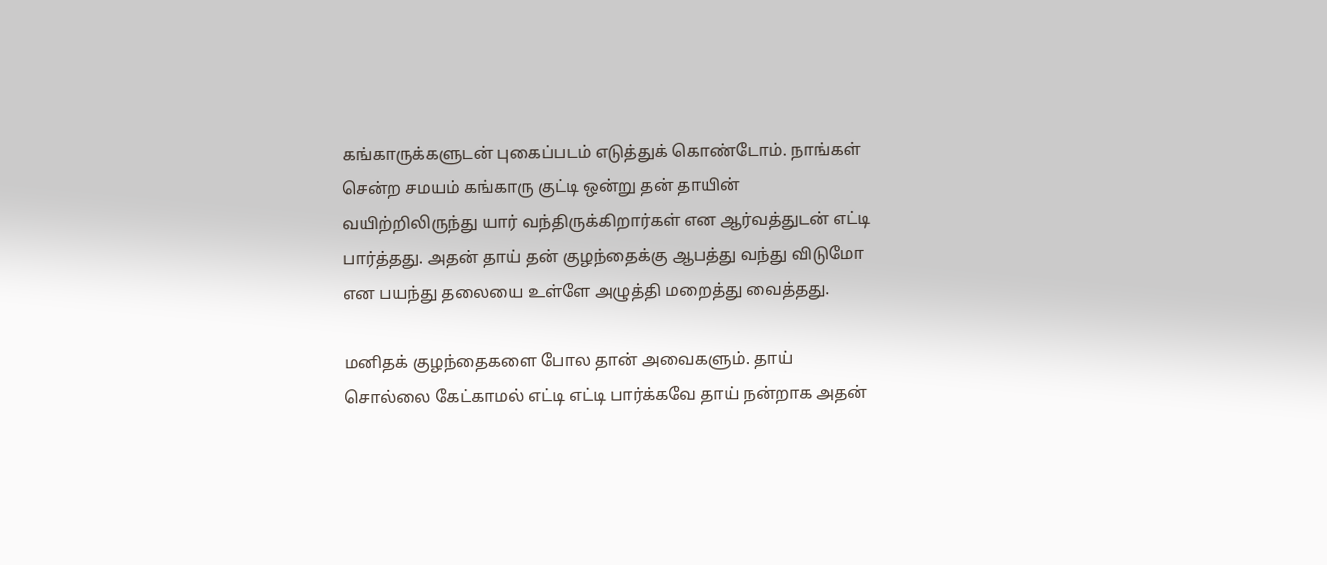கங்காருக்களுடன் புகைப்படம் எடுத்துக் கொண்டோம். நாங்கள் சென்ற சமயம் கங்காரு குட்டி ஒன்று தன் தாயின் வயிற்றிலிருந்து யார் வந்திருக்கிறார்கள் என ஆர்வத்துடன் எட்டி பார்த்தது. அதன் தாய் தன் குழந்தைக்கு ஆபத்து வந்து விடுமோ என பயந்து தலையை உள்ளே அழுத்தி மறைத்து வைத்தது.

மனிதக் குழந்தைகளை போல தான் அவைகளும். தாய் சொல்லை கேட்காமல் எட்டி எட்டி பார்க்கவே தாய் நன்றாக அதன்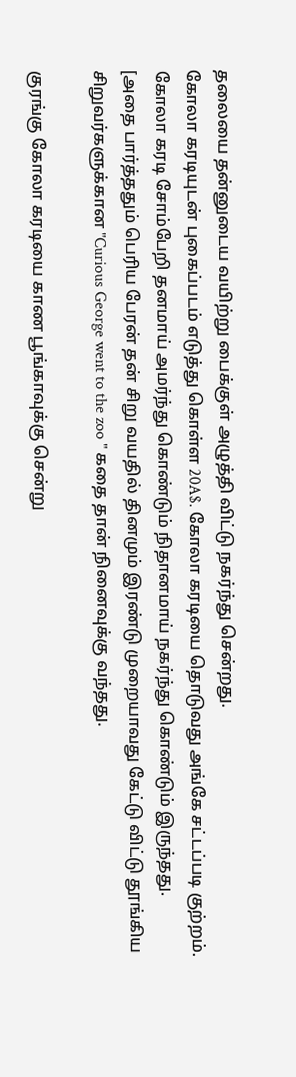தலையை தன்னுடைய வயிற்று பைக்குள் அழுத்தி விட்டு நகர்ந்து சென்றது.
கோலா கரடியுடன் புகைப்படம் எடுத்து கொள்ள 20A$. கோலா கரடியை தொடுவது அங்கே சட்டப்படி குற்றம்.
கோலா கரடி சோம்பேறி தனமாய் அமர்ந்து கொண்டும் நிதானமாய் நகர்ந்து கொண்டும் இருந்தது.
[அதை பார்த்ததும் பெரிய பேரன் தன் சிறு வயதில் தினமும் இரண்டு முறையாவது கேட்டு விட்டு தூங்கிய சிறுவர்களுக்கான "Curious George went to the zoo " கதை தான் நினைவுக்கு வந்தது.

குரங்கு கோலா கரடியை காண பூங்காவுக்கு சென்று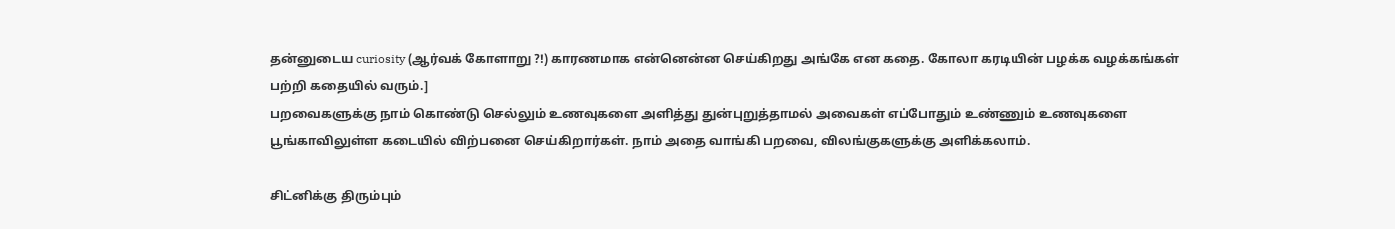தன்னுடைய curiosity (ஆர்வக் கோளாறு ?!) காரணமாக என்னென்ன செய்கிறது அங்கே என கதை. கோலா கரடியின் பழக்க வழக்கங்கள் பற்றி கதையில் வரும்.]
பறவைகளுக்கு நாம் கொண்டு செல்லும் உணவுகளை அளித்து துன்புறுத்தாமல் அவைகள் எப்போதும் உண்ணும் உணவுகளை பூங்காவிலுள்ள கடையில் விற்பனை செய்கிறார்கள். நாம் அதை வாங்கி பறவை, விலங்குகளுக்கு அளிக்கலாம்.

சிட்னிக்கு திரும்பும்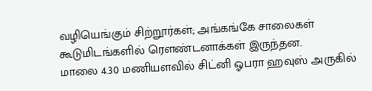வழியெங்கும் சிற்றூர்கள்; அங்கங்கே சாலைகள் கூடுமிடங்களில் ரௌண்டனாக்கள் இருந்தன.
மாலை 4.30 மணியளவில் சிட்னி ஓபரா ஹவுஸ் அருகில்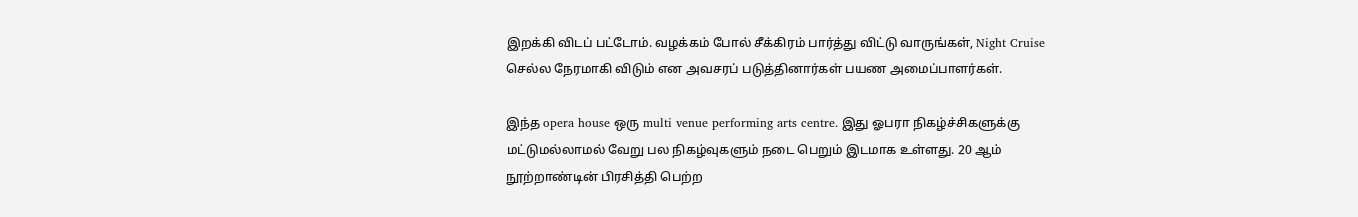இறக்கி விடப் பட்டோம். வழக்கம் போல் சீக்கிரம் பார்த்து விட்டு வாருங்கள், Night Cruise செல்ல நேரமாகி விடும் என அவசரப் படுத்தினார்கள் பயண அமைப்பாளர்கள்.

இந்த opera house ஒரு multi venue performing arts centre. இது ஓபரா நிகழ்ச்சிகளுக்கு மட்டுமல்லாமல் வேறு பல நிகழ்வுகளும் நடை பெறும் இடமாக உள்ளது. 20 ஆம் நூற்றாண்டின் பிரசித்தி பெற்ற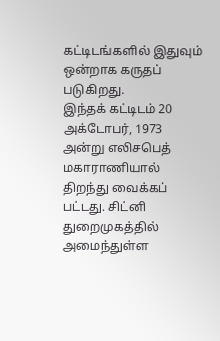கட்டிடங்களில் இதுவும் ஒன்றாக கருதப் படுகிறது.
இந்தக் கட்டிடம் 20 அக்டோபர், 1973 அன்று எலிசபெத் மகாராணியால் திறந்து வைக்கப் பட்டது. சிட்னி துறைமுகத்தில் அமைந்துள்ள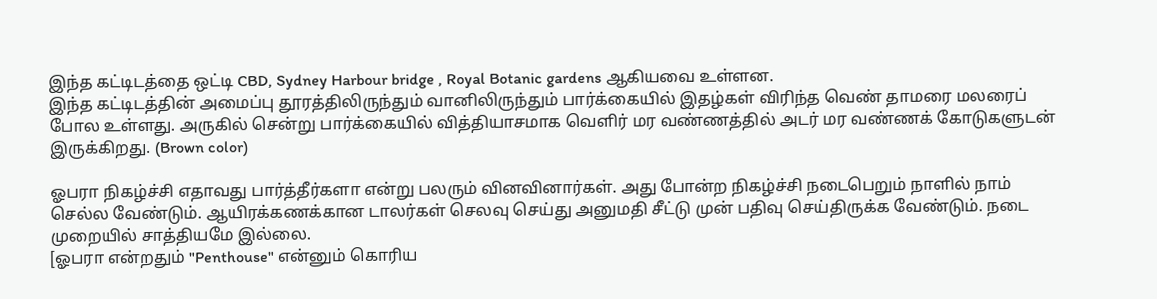இந்த கட்டிடத்தை ஒட்டி CBD, Sydney Harbour bridge , Royal Botanic gardens ஆகியவை உள்ளன.
இந்த கட்டிடத்தின் அமைப்பு தூரத்திலிருந்தும் வானிலிருந்தும் பார்க்கையில் இதழ்கள் விரிந்த வெண் தாமரை மலரைப் போல உள்ளது. அருகில் சென்று பார்க்கையில் வித்தியாசமாக வெளிர் மர வண்ணத்தில் அடர் மர வண்ணக் கோடுகளுடன் இருக்கிறது. (Brown color)

ஓபரா நிகழ்ச்சி எதாவது பார்த்தீர்களா என்று பலரும் வினவினார்கள். அது போன்ற நிகழ்ச்சி நடைபெறும் நாளில் நாம் செல்ல வேண்டும். ஆயிரக்கணக்கான டாலர்கள் செலவு செய்து அனுமதி சீட்டு முன் பதிவு செய்திருக்க வேண்டும். நடை முறையில் சாத்தியமே இல்லை.
[ஓபரா என்றதும் "Penthouse" என்னும் கொரிய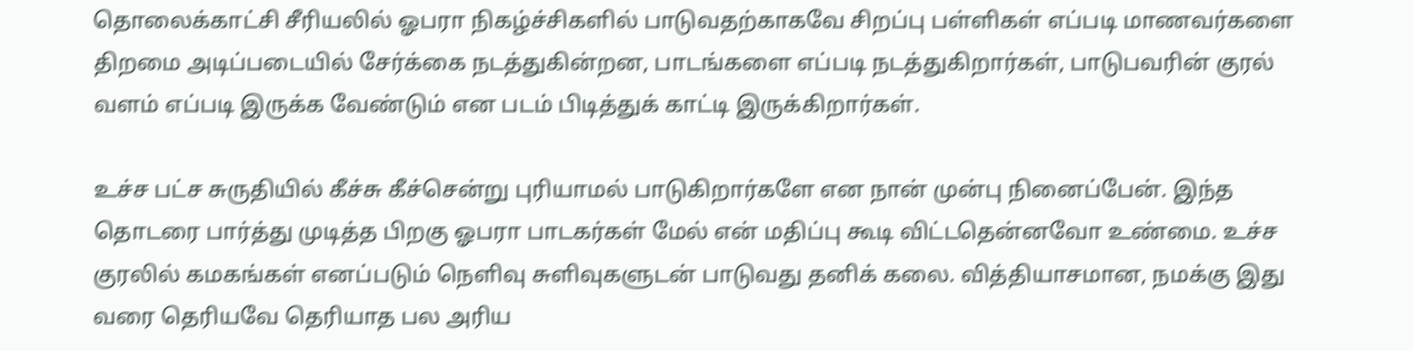தொலைக்காட்சி சீரியலில் ஓபரா நிகழ்ச்சிகளில் பாடுவதற்காகவே சிறப்பு பள்ளிகள் எப்படி மாணவர்களை திறமை அடிப்படையில் சேர்க்கை நடத்துகின்றன, பாடங்களை எப்படி நடத்துகிறார்கள், பாடுபவரின் குரல் வளம் எப்படி இருக்க வேண்டும் என படம் பிடித்துக் காட்டி இருக்கிறார்கள்.

உச்ச பட்ச சுருதியில் கீச்சு கீச்சென்று புரியாமல் பாடுகிறார்களே என நான் முன்பு நினைப்பேன். இந்த தொடரை பார்த்து முடித்த பிறகு ஓபரா பாடகர்கள் மேல் என் மதிப்பு கூடி விட்டதென்னவோ உண்மை. உச்ச குரலில் கமகங்கள் எனப்படும் நெளிவு சுளிவுகளுடன் பாடுவது தனிக் கலை. வித்தியாசமான, நமக்கு இது வரை தெரியவே தெரியாத பல அரிய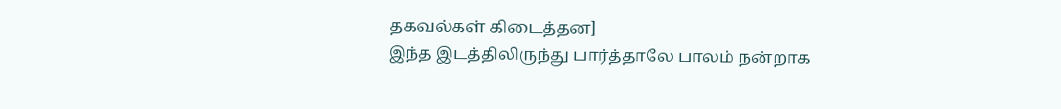தகவல்கள் கிடைத்தன]
இந்த இடத்திலிருந்து பார்த்தாலே பாலம் நன்றாக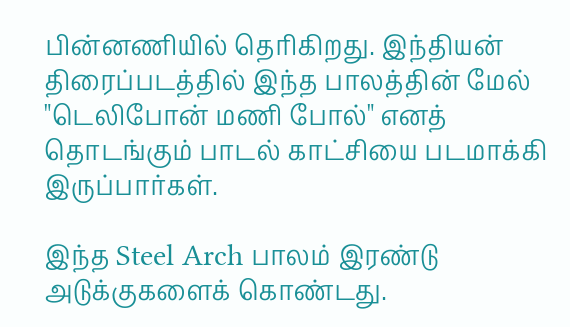பின்னணியில் தெரிகிறது. இந்தியன் திரைப்படத்தில் இந்த பாலத்தின் மேல் "டெலிபோன் மணி போல்" எனத் தொடங்கும் பாடல் காட்சியை படமாக்கி இருப்பார்கள்.

இந்த Steel Arch பாலம் இரண்டு அடுக்குகளைக் கொண்டது.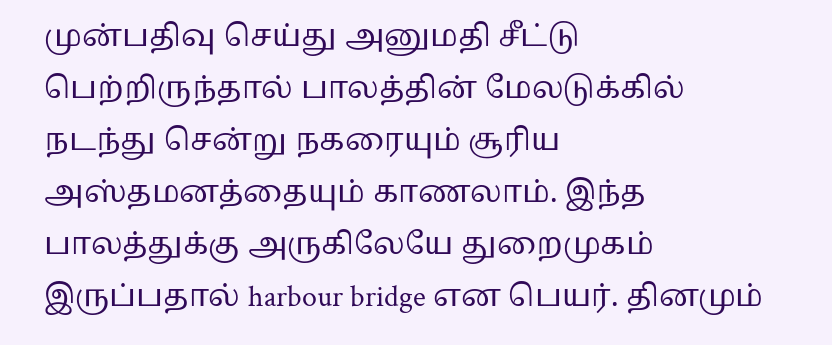முன்பதிவு செய்து அனுமதி சீட்டு பெற்றிருந்தால் பாலத்தின் மேலடுக்கில் நடந்து சென்று நகரையும் சூரிய அஸ்தமனத்தையும் காணலாம். இந்த பாலத்துக்கு அருகிலேயே துறைமுகம் இருப்பதால் harbour bridge என பெயர். தினமும்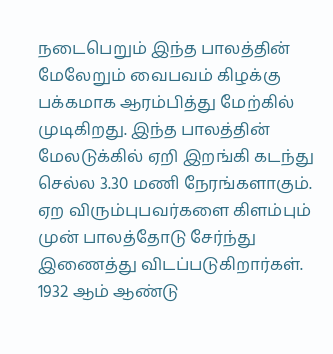நடைபெறும் இந்த பாலத்தின் மேலேறும் வைபவம் கிழக்கு பக்கமாக ஆரம்பித்து மேற்கில் முடிகிறது. இந்த பாலத்தின் மேலடுக்கில் ஏறி இறங்கி கடந்து செல்ல 3.30 மணி நேரங்களாகும். ஏற விரும்புபவர்களை கிளம்பும் முன் பாலத்தோடு சேர்ந்து இணைத்து விடப்படுகிறார்கள்.
1932 ஆம் ஆண்டு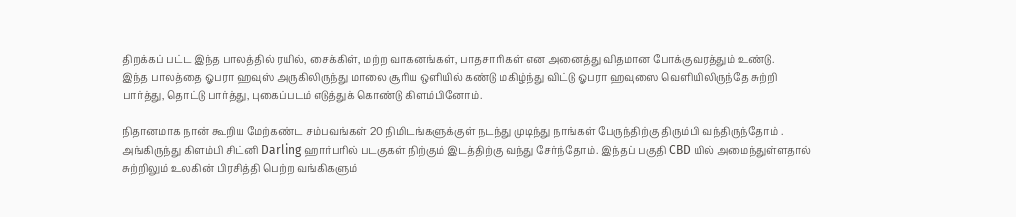திறக்கப் பட்ட இந்த பாலத்தில் ரயில், சைக்கிள், மற்ற வாகனங்கள், பாதசாரிகள் என அனைத்து விதமான போக்குவரத்தும் உண்டு.
இந்த பாலத்தை ஓபரா ஹவுஸ் அருகிலிருந்து மாலை சூரிய ஒளியில் கண்டு மகிழ்ந்து விட்டு ஓபரா ஹவுஸை வெளியிலிருந்தே சுற்றி பார்த்து, தொட்டு பார்த்து, புகைப்படம் எடுத்துக் கொண்டு கிளம்பினோம்.

நிதானமாக நான் கூறிய மேற்கண்ட சம்பவங்கள் 20 நிமிடங்களுக்குள் நடந்து முடிந்து நாங்கள் பேருந்திற்கு திரும்பி வந்திருந்தோம் .
அங்கிருந்து கிளம்பி சிட்னி Darling ஹார்பரில் படகுகள் நிற்கும் இடத்திற்கு வந்து சேர்ந்தோம். இந்தப் பகுதி CBD யில் அமைந்துள்ளதால் சுற்றிலும் உலகின் பிரசித்தி பெற்ற வங்கிகளும்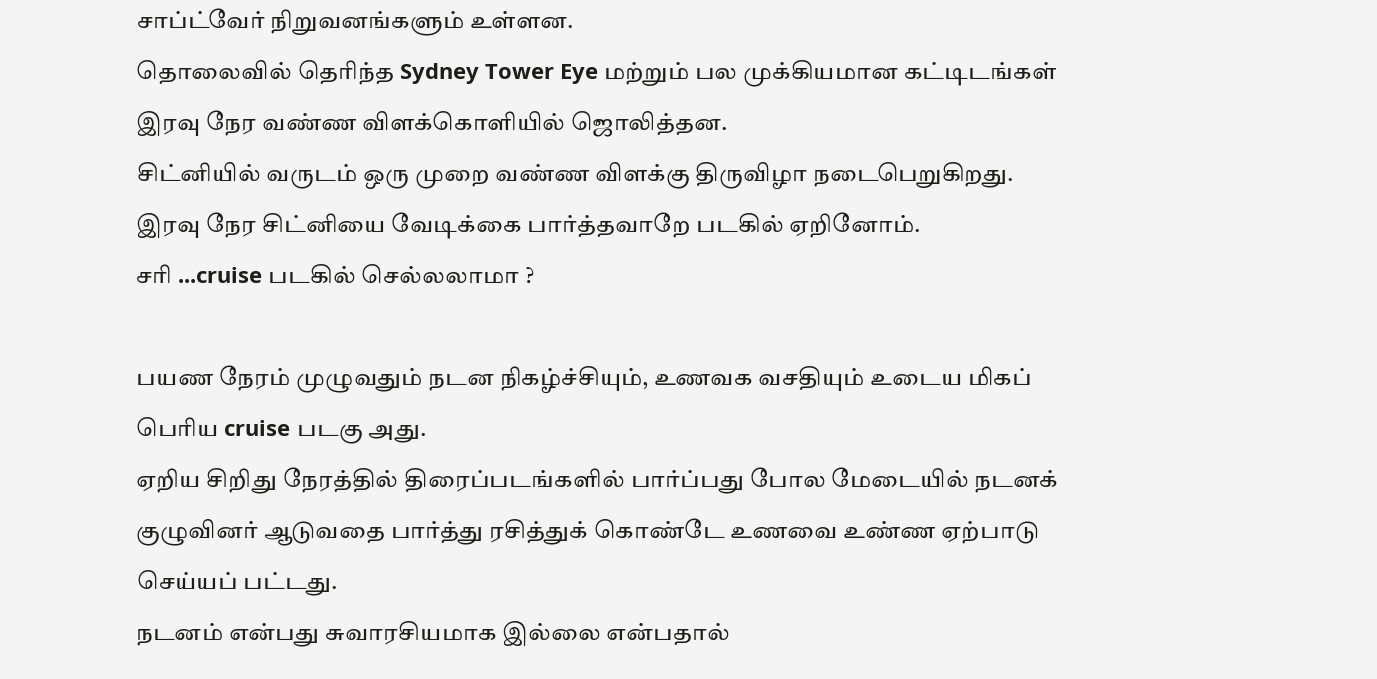சாப்ட்வேர் நிறுவனங்களும் உள்ளன.
தொலைவில் தெரிந்த Sydney Tower Eye மற்றும் பல முக்கியமான கட்டிடங்கள் இரவு நேர வண்ண விளக்கொளியில் ஜொலித்தன.
சிட்னியில் வருடம் ஒரு முறை வண்ண விளக்கு திருவிழா நடைபெறுகிறது. இரவு நேர சிட்னியை வேடிக்கை பார்த்தவாறே படகில் ஏறினோம்.
சரி ...cruise படகில் செல்லலாமா ?

பயண நேரம் முழுவதும் நடன நிகழ்ச்சியும், உணவக வசதியும் உடைய மிகப் பெரிய cruise படகு அது.
ஏறிய சிறிது நேரத்தில் திரைப்படங்களில் பார்ப்பது போல மேடையில் நடனக் குழுவினர் ஆடுவதை பார்த்து ரசித்துக் கொண்டே உணவை உண்ண ஏற்பாடு செய்யப் பட்டது.
நடனம் என்பது சுவாரசியமாக இல்லை என்பதால்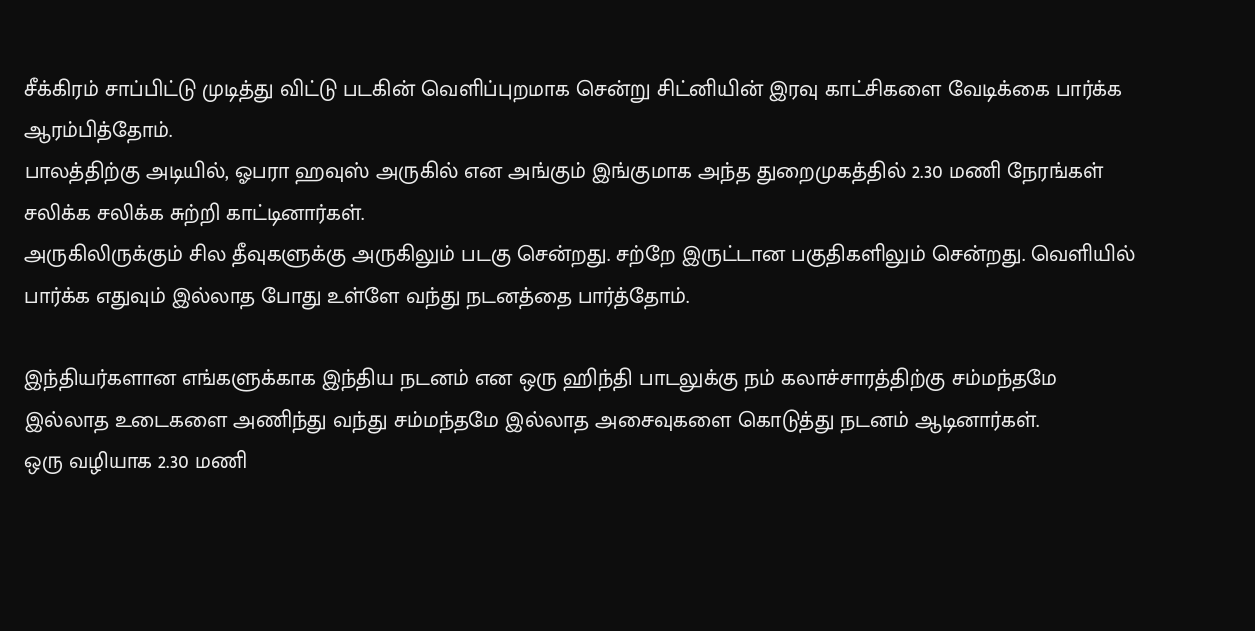சீக்கிரம் சாப்பிட்டு முடித்து விட்டு படகின் வெளிப்புறமாக சென்று சிட்னியின் இரவு காட்சிகளை வேடிக்கை பார்க்க ஆரம்பித்தோம்.
பாலத்திற்கு அடியில், ஓபரா ஹவுஸ் அருகில் என அங்கும் இங்குமாக அந்த துறைமுகத்தில் 2.30 மணி நேரங்கள் சலிக்க சலிக்க சுற்றி காட்டினார்கள்.
அருகிலிருக்கும் சில தீவுகளுக்கு அருகிலும் படகு சென்றது. சற்றே இருட்டான பகுதிகளிலும் சென்றது. வெளியில் பார்க்க எதுவும் இல்லாத போது உள்ளே வந்து நடனத்தை பார்த்தோம்.

இந்தியர்களான எங்களுக்காக இந்திய நடனம் என ஒரு ஹிந்தி பாடலுக்கு நம் கலாச்சாரத்திற்கு சம்மந்தமே இல்லாத உடைகளை அணிந்து வந்து சம்மந்தமே இல்லாத அசைவுகளை கொடுத்து நடனம் ஆடினார்கள்.
ஒரு வழியாக 2.30 மணி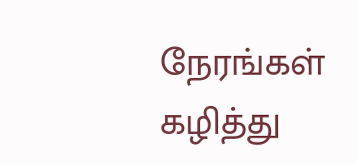நேரங்கள் கழித்து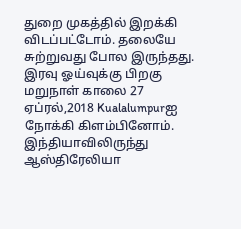துறை முகத்தில் இறக்கி விடப்பட்டோம். தலையே சுற்றுவது போல இருந்தது.
இரவு ஓய்வுக்கு பிறகு மறுநாள் காலை 27 ஏப்ரல்,2018 Kualalumpurஐ நோக்கி கிளம்பினோம்.
இந்தியாவிலிருந்து ஆஸ்திரேலியா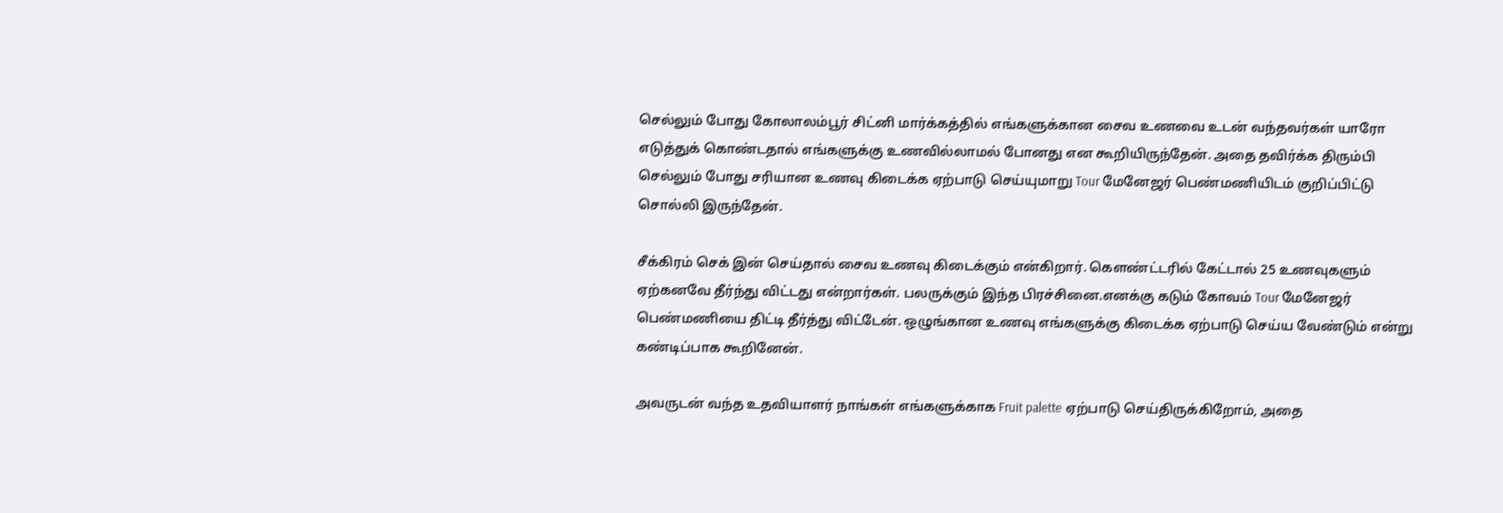செல்லும் போது கோலாலம்பூர் சிட்னி மார்க்கத்தில் எங்களுக்கான சைவ உணவை உடன் வந்தவர்கள் யாரோ எடுத்துக் கொண்டதால் எங்களுக்கு உணவில்லாமல் போனது என கூறியிருந்தேன். அதை தவிர்க்க திரும்பி செல்லும் போது சரியான உணவு கிடைக்க ஏற்பாடு செய்யுமாறு Tour மேனேஜர் பெண்மணியிடம் குறிப்பிட்டு சொல்லி இருந்தேன்.

சீக்கிரம் செக் இன் செய்தால் சைவ உணவு கிடைக்கும் என்கிறார். கௌண்ட்டரில் கேட்டால் 25 உணவுகளும் ஏற்கனவே தீர்ந்து விட்டது என்றார்கள். பலருக்கும் இந்த பிரச்சினை.எனக்கு கடும் கோவம் Tour மேனேஜர் பெண்மணியை திட்டி தீர்த்து விட்டேன். ஒழுங்கான உணவு எங்களுக்கு கிடைக்க ஏற்பாடு செய்ய வேண்டும் என்று கண்டிப்பாக கூறினேன்.

அவருடன் வந்த உதவியாளர் நாங்கள் எங்களுக்காக Fruit palette ஏற்பாடு செய்திருக்கிறோம், அதை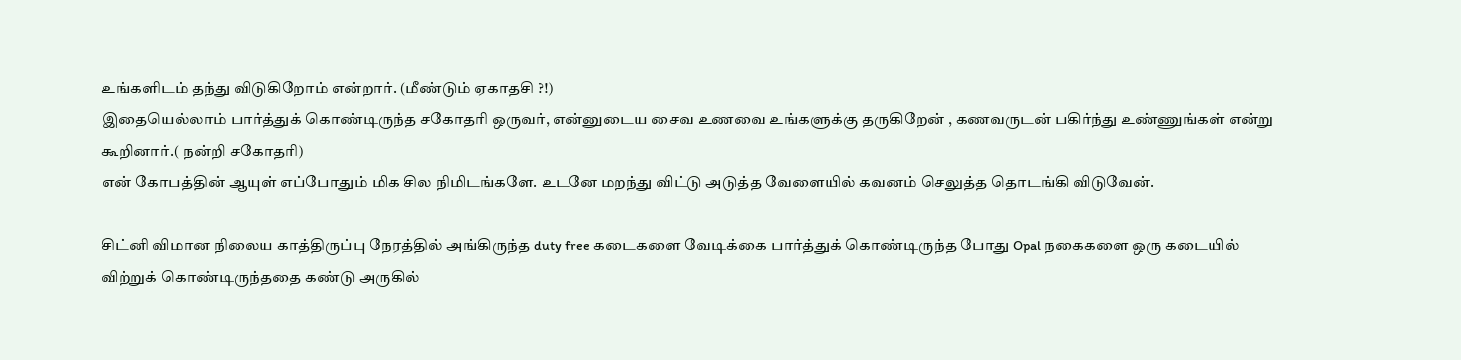உங்களிடம் தந்து விடுகிறோம் என்றார். (மீண்டும் ஏகாதசி ?!)
இதையெல்லாம் பார்த்துக் கொண்டிருந்த சகோதரி ஒருவர், என்னுடைய சைவ உணவை உங்களுக்கு தருகிறேன் , கணவருடன் பகிர்ந்து உண்ணுங்கள் என்று கூறினார்.( நன்றி சகோதரி)
என் கோபத்தின் ஆயுள் எப்போதும் மிக சில நிமிடங்களே. உடனே மறந்து விட்டு அடுத்த வேளையில் கவனம் செலுத்த தொடங்கி விடுவேன்.

சிட்னி விமான நிலைய காத்திருப்பு நேரத்தில் அங்கிருந்த duty free கடைகளை வேடிக்கை பார்த்துக் கொண்டிருந்த போது Opal நகைகளை ஒரு கடையில் விற்றுக் கொண்டிருந்ததை கண்டு அருகில்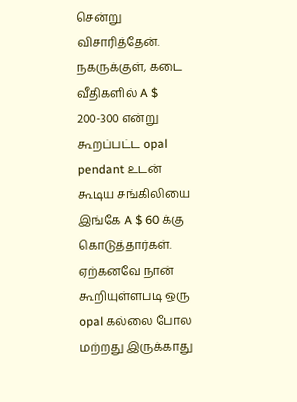சென்று விசாரித்தேன்.
நகருக்குள், கடை வீதிகளில் A $ 200-300 என்று கூறப்பட்ட opal pendant உடன் கூடிய சங்கிலியை இங்கே A $ 60 க்கு கொடுத்தார்கள். ஏற்கனவே நான் கூறியுள்ளபடி ஒரு opal கல்லை போல மற்றது இருக்காது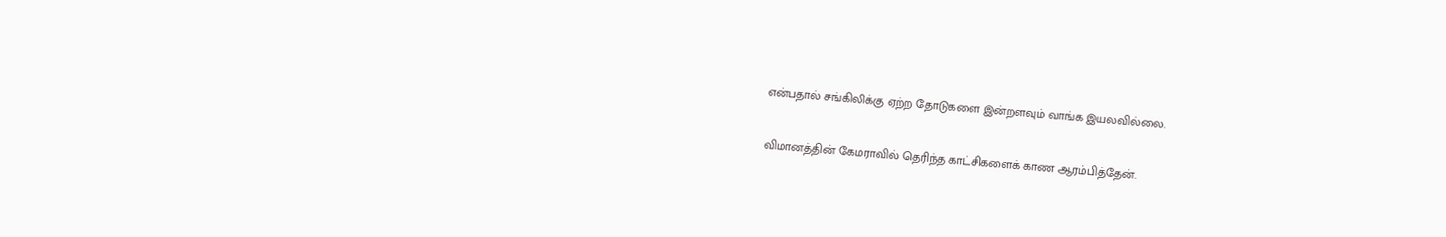என்பதால் சங்கிலிக்கு ஏற்ற தோடுகளை இன்றளவும் வாங்க இயலவில்லை.

விமானத்தின் கேமராவில் தெரிந்த காட்சிகளைக் காண ஆரம்பித்தேன்.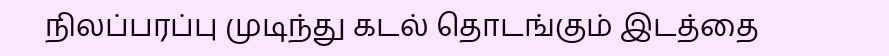நிலப்பரப்பு முடிந்து கடல் தொடங்கும் இடத்தை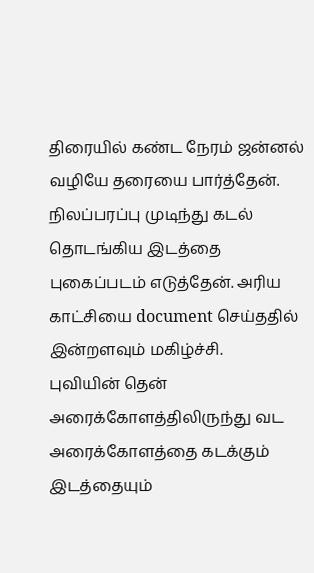திரையில் கண்ட நேரம் ஜன்னல் வழியே தரையை பார்த்தேன். நிலப்பரப்பு முடிந்து கடல் தொடங்கிய இடத்தை புகைப்படம் எடுத்தேன். அரிய காட்சியை document செய்ததில் இன்றளவும் மகிழ்ச்சி.
புவியின் தென் அரைக்கோளத்திலிருந்து வட அரைக்கோளத்தை கடக்கும் இடத்தையும்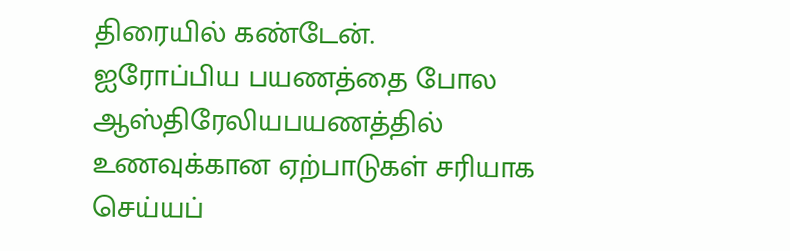திரையில் கண்டேன்.
ஐரோப்பிய பயணத்தை போல ஆஸ்திரேலியபயணத்தில் உணவுக்கான ஏற்பாடுகள் சரியாக செய்யப்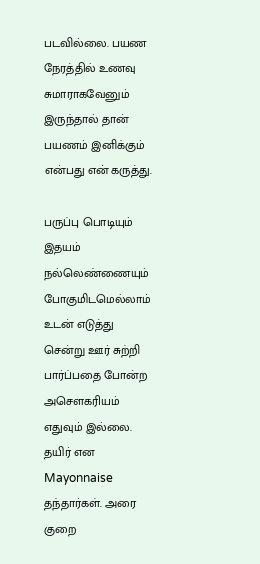படவில்லை. பயண நேரத்தில் உணவு சுமாராகவேனும் இருந்தால் தான் பயணம் இனிக்கும் என்பது என் கருத்து.

பருப்பு பொடியும் இதயம் நல்லெண்ணையும் போகுமிடமெல்லாம் உடன் எடுத்து சென்று ஊர் சுற்றி பார்ப்பதை போன்ற அசௌகரியம் எதுவும் இல்லை. தயிர் என Mayonnaise தந்தார்கள். அரை குறை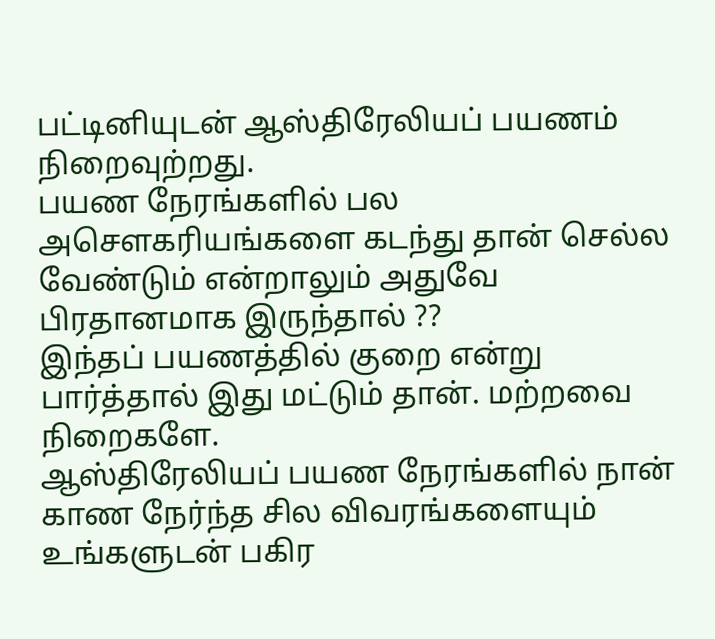பட்டினியுடன் ஆஸ்திரேலியப் பயணம் நிறைவுற்றது.
பயண நேரங்களில் பல அசௌகரியங்களை கடந்து தான் செல்ல வேண்டும் என்றாலும் அதுவே பிரதானமாக இருந்தால் ??
இந்தப் பயணத்தில் குறை என்று பார்த்தால் இது மட்டும் தான். மற்றவை நிறைகளே.
ஆஸ்திரேலியப் பயண நேரங்களில் நான் காண நேர்ந்த சில விவரங்களையும் உங்களுடன் பகிர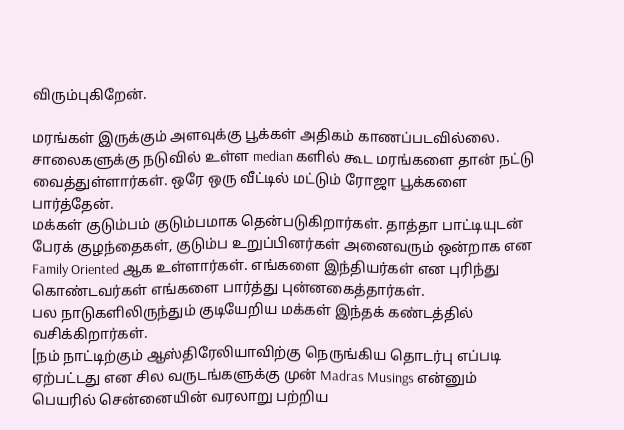விரும்புகிறேன்.

மரங்கள் இருக்கும் அளவுக்கு பூக்கள் அதிகம் காணப்படவில்லை. சாலைகளுக்கு நடுவில் உள்ள median களில் கூட மரங்களை தான் நட்டு வைத்துள்ளார்கள். ஒரே ஒரு வீட்டில் மட்டும் ரோஜா பூக்களை பார்த்தேன்.
மக்கள் குடும்பம் குடும்பமாக தென்படுகிறார்கள். தாத்தா பாட்டியுடன் பேரக் குழந்தைகள், குடும்ப உறுப்பினர்கள் அனைவரும் ஒன்றாக என Family Oriented ஆக உள்ளார்கள். எங்களை இந்தியர்கள் என புரிந்து கொண்டவர்கள் எங்களை பார்த்து புன்னகைத்தார்கள்.
பல நாடுகளிலிருந்தும் குடியேறிய மக்கள் இந்தக் கண்டத்தில் வசிக்கிறார்கள்.
[நம் நாட்டிற்கும் ஆஸ்திரேலியாவிற்கு நெருங்கிய தொடர்பு எப்படி ஏற்பட்டது என சில வருடங்களுக்கு முன் Madras Musings என்னும் பெயரில் சென்னையின் வரலாறு பற்றிய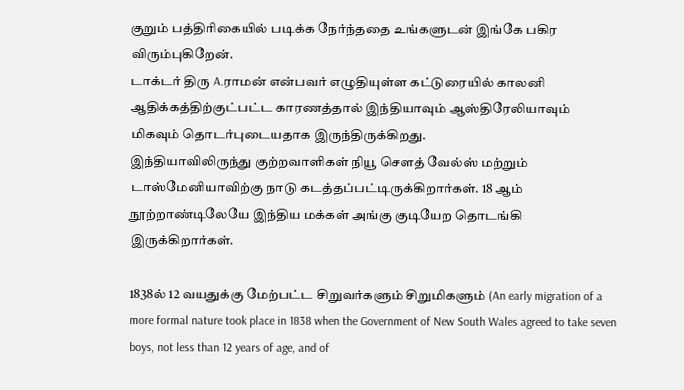குறும் பத்திரிகையில் படிக்க நேர்ந்ததை உங்களுடன் இங்கே பகிர விரும்புகிறேன்.
டாக்டர் திரு A.ராமன் என்பவர் எழுதியுள்ள கட்டுரையில் காலனி ஆதிக்கத்திற்குட்பட்ட காரணத்தால் இந்தியாவும் ஆஸ்திரேலியாவும் மிகவும் தொடர்புடையதாக இருந்திருக்கிறது.
இந்தியாவிலிருந்து குற்றவாளிகள் நியூ சௌத் வேல்ஸ் மற்றும் டாஸ்மேனியாவிற்கு நாடு கடத்தப்பட்டிருக்கிறார்கள். 18 ஆம் நூற்றாண்டிலேயே இந்திய மக்கள் அங்கு குடியேற தொடங்கி இருக்கிறார்கள்.

1838ல் 12 வயதுக்கு மேற்பட்ட சிறுவர்களும் சிறுமிகளும் (An early migration of a more formal nature took place in 1838 when the Government of New South Wales agreed to take seven boys, not less than 12 years of age, and of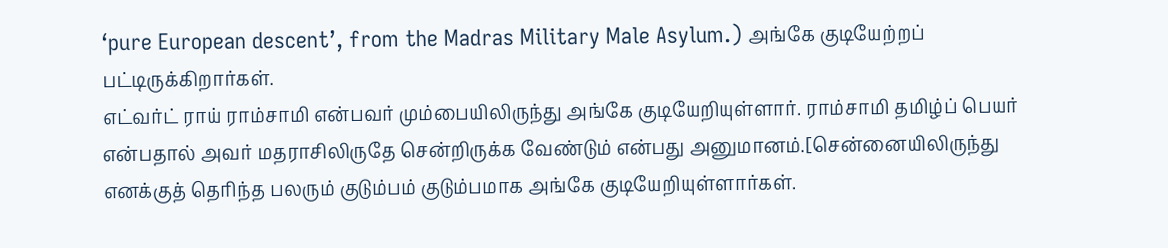‘pure European descent’, from the Madras Military Male Asylum.) அங்கே குடியேற்றப் பட்டிருக்கிறார்கள்.
எட்வர்ட் ராய் ராம்சாமி என்பவர் மும்பையிலிருந்து அங்கே குடியேறியுள்ளார். ராம்சாமி தமிழ்ப் பெயர் என்பதால் அவர் மதராசிலிருதே சென்றிருக்க வேண்டும் என்பது அனுமானம்.[சென்னையிலிருந்து எனக்குத் தெரிந்த பலரும் குடும்பம் குடும்பமாக அங்கே குடியேறியுள்ளார்கள்.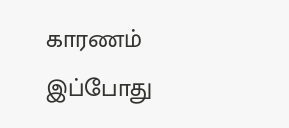காரணம் இப்போது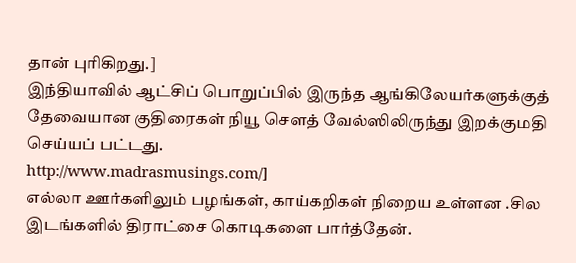தான் புரிகிறது.]
இந்தியாவில் ஆட்சிப் பொறுப்பில் இருந்த ஆங்கிலேயர்களுக்குத் தேவையான குதிரைகள் நியூ சௌத் வேல்ஸிலிருந்து இறக்குமதி செய்யப் பட்டது.
http://www.madrasmusings.com/]
எல்லா ஊர்களிலும் பழங்கள், காய்கறிகள் நிறைய உள்ளன .சில இடங்களில் திராட்சை கொடிகளை பார்த்தேன்.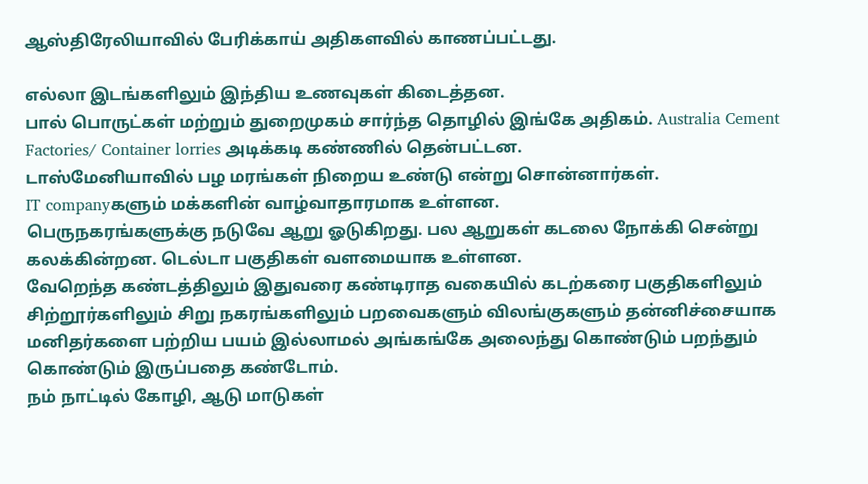ஆஸ்திரேலியாவில் பேரிக்காய் அதிகளவில் காணப்பட்டது.

எல்லா இடங்களிலும் இந்திய உணவுகள் கிடைத்தன.
பால் பொருட்கள் மற்றும் துறைமுகம் சார்ந்த தொழில் இங்கே அதிகம். Australia Cement Factories/ Container lorries அடிக்கடி கண்ணில் தென்பட்டன.
டாஸ்மேனியாவில் பழ மரங்கள் நிறைய உண்டு என்று சொன்னார்கள்.
IT companyகளும் மக்களின் வாழ்வாதாரமாக உள்ளன.
பெருநகரங்களுக்கு நடுவே ஆறு ஓடுகிறது. பல ஆறுகள் கடலை நோக்கி சென்று கலக்கின்றன. டெல்டா பகுதிகள் வளமையாக உள்ளன.
வேறெந்த கண்டத்திலும் இதுவரை கண்டிராத வகையில் கடற்கரை பகுதிகளிலும் சிற்றூர்களிலும் சிறு நகரங்களிலும் பறவைகளும் விலங்குகளும் தன்னிச்சையாக மனிதர்களை பற்றிய பயம் இல்லாமல் அங்கங்கே அலைந்து கொண்டும் பறந்தும் கொண்டும் இருப்பதை கண்டோம்.
நம் நாட்டில் கோழி, ஆடு மாடுகள்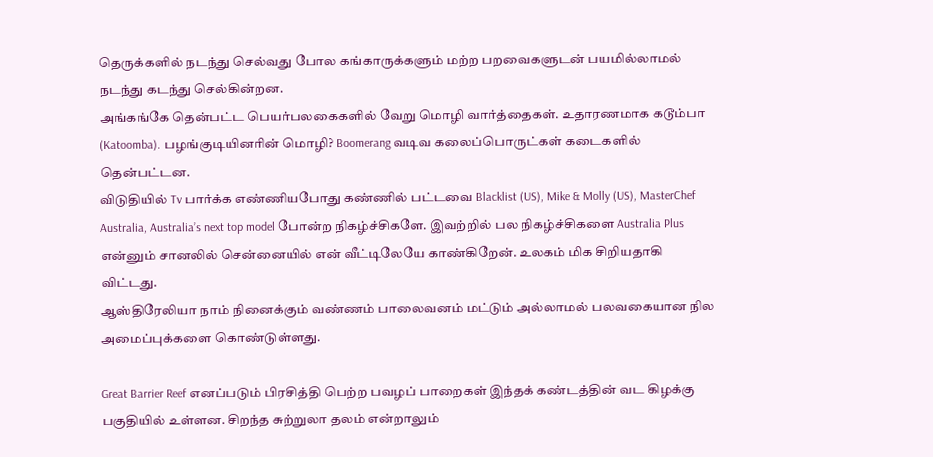தெருக்களில் நடந்து செல்வது போல கங்காருக்களும் மற்ற பறவைகளுடன் பயமில்லாமல் நடந்து கடந்து செல்கின்றன.
அங்கங்கே தென்பட்ட பெயர்பலகைகளில் வேறு மொழி வார்த்தைகள். உதாரணமாக கடூம்பா (Katoomba). பழங்குடியினரின் மொழி? Boomerang வடிவ கலைப்பொருட்கள் கடைகளில் தென்பட்டன.
விடுதியில் Tv பார்க்க எண்ணியபோது கண்ணில் பட்டவை Blacklist (US), Mike & Molly (US), MasterChef Australia, Australia’s next top model போன்ற நிகழ்ச்சிகளே. இவற்றில் பல நிகழ்ச்சிகளை Australia Plus என்னும் சானலில் சென்னையில் என் வீட்டிலேயே காண்கிறேன். உலகம் மிக சிறியதாகி விட்டது.
ஆஸ்திரேலியா நாம் நினைக்கும் வண்ணம் பாலைவனம் மட்டும் அல்லாமல் பலவகையான நில அமைப்புக்களை கொண்டுள்ளது.

Great Barrier Reef எனப்படும் பிரசித்தி பெற்ற பவழப் பாறைகள் இந்தக் கண்டத்தின் வட கிழக்கு பகுதியில் உள்ளன. சிறந்த சுற்றுலா தலம் என்றாலும்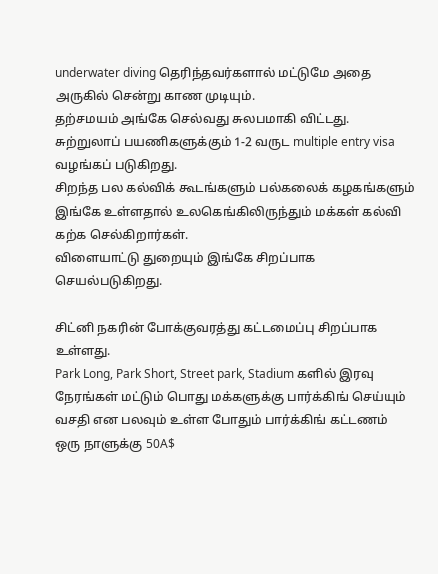underwater diving தெரிந்தவர்களால் மட்டுமே அதை அருகில் சென்று காண முடியும்.
தற்சமயம் அங்கே செல்வது சுலபமாகி விட்டது.
சுற்றுலாப் பயணிகளுக்கும் 1-2 வருட multiple entry visa வழங்கப் படுகிறது.
சிறந்த பல கல்விக் கூடங்களும் பல்கலைக் கழகங்களும் இங்கே உள்ளதால் உலகெங்கிலிருந்தும் மக்கள் கல்வி கற்க செல்கிறார்கள்.
விளையாட்டு துறையும் இங்கே சிறப்பாக செயல்படுகிறது.

சிட்னி நகரின் போக்குவரத்து கட்டமைப்பு சிறப்பாக உள்ளது.
Park Long, Park Short, Street park, Stadium களில் இரவு நேரங்கள் மட்டும் பொது மக்களுக்கு பார்க்கிங் செய்யும் வசதி என பலவும் உள்ள போதும் பார்க்கிங் கட்டணம் ஒரு நாளுக்கு 50A$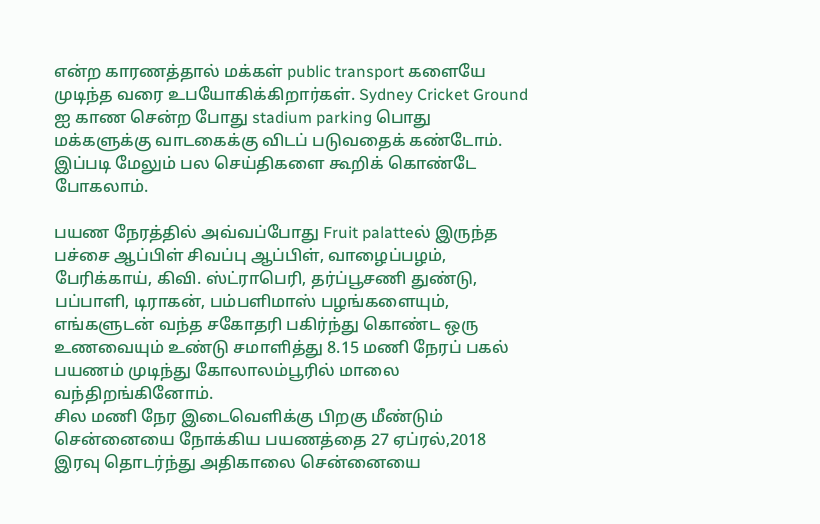என்ற காரணத்தால் மக்கள் public transport களையே முடிந்த வரை உபயோகிக்கிறார்கள். Sydney Cricket Ground ஐ காண சென்ற போது stadium parking பொது மக்களுக்கு வாடகைக்கு விடப் படுவதைக் கண்டோம்.
இப்படி மேலும் பல செய்திகளை கூறிக் கொண்டே போகலாம்.

பயண நேரத்தில் அவ்வப்போது Fruit palatteல் இருந்த பச்சை ஆப்பிள் சிவப்பு ஆப்பிள், வாழைப்பழம், பேரிக்காய், கிவி. ஸ்ட்ராபெரி, தர்ப்பூசணி துண்டு, பப்பாளி, டிராகன், பம்பளிமாஸ் பழங்களையும், எங்களுடன் வந்த சகோதரி பகிர்ந்து கொண்ட ஒரு உணவையும் உண்டு சமாளித்து 8.15 மணி நேரப் பகல் பயணம் முடிந்து கோலாலம்பூரில் மாலை வந்திறங்கினோம்.
சில மணி நேர இடைவெளிக்கு பிறகு மீண்டும் சென்னையை நோக்கிய பயணத்தை 27 ஏப்ரல்,2018 இரவு தொடர்ந்து அதிகாலை சென்னையை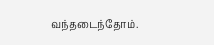வந்தடைந்தோம்.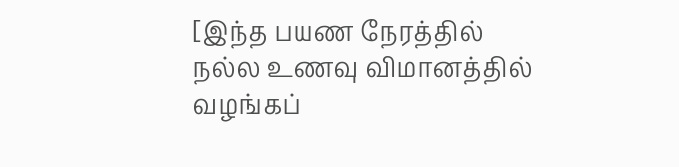[இந்த பயண நேரத்தில் நல்ல உணவு விமானத்தில் வழங்கப்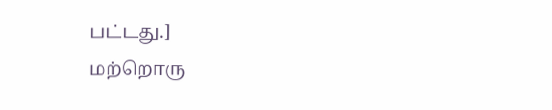பட்டது.]
மற்றொரு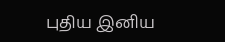புதிய இனிய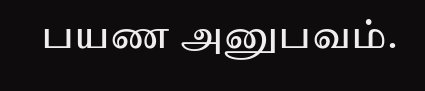பயண அனுபவம்.